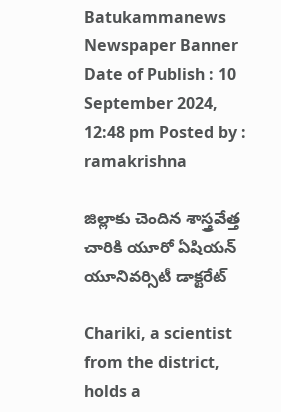Batukammanews
Newspaper Banner
Date of Publish : 10 September 2024, 12:48 pm Posted by : ramakrishna

జిల్లాకు చెందిన శాస్త్రవేత్త చారికి యూరో ఏషియన్ యూనివర్సిటీ డాక్టరేట్

Chariki, a scientist from the district, holds a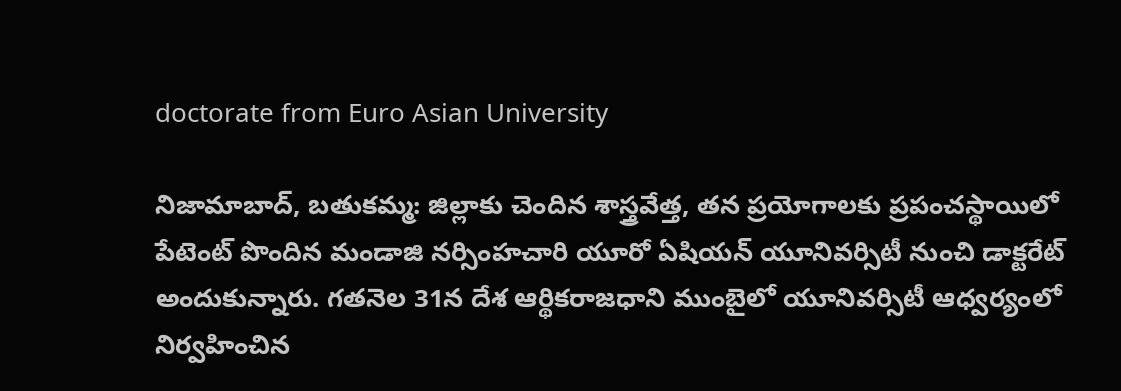doctorate from Euro Asian University

నిజామాబాద్, బతుకమ్మ: జిల్లాకు చెందిన శాస్త్రవేత్త, తన ప్రయోగాలకు ప్రపంచస్థాయిలో పేటెంట్ పొందిన మండాజి నర్సింహచారి యూరో ఏషియన్ యూనివర్సిటీ నుంచి డాక్టరేట్ అందుకున్నారు. గతనెల 31న దేశ ఆర్థికరాజధాని ముంబైలో యూనివర్సిటీ ఆధ్వర్యంలో నిర్వహించిన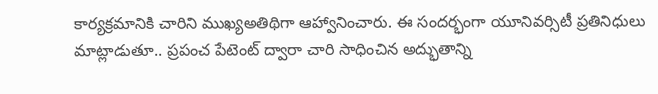కార్యక్రమానికి చారిని ముఖ్యఅతిథిగా ఆహ్వానించారు. ఈ సందర్భంగా యూనివర్సిటీ ప్రతినిధులు మాట్లాడుతూ.. ప్రపంచ పేటెంట్ ద్వారా చారి సాధించిన అద్భుతాన్ని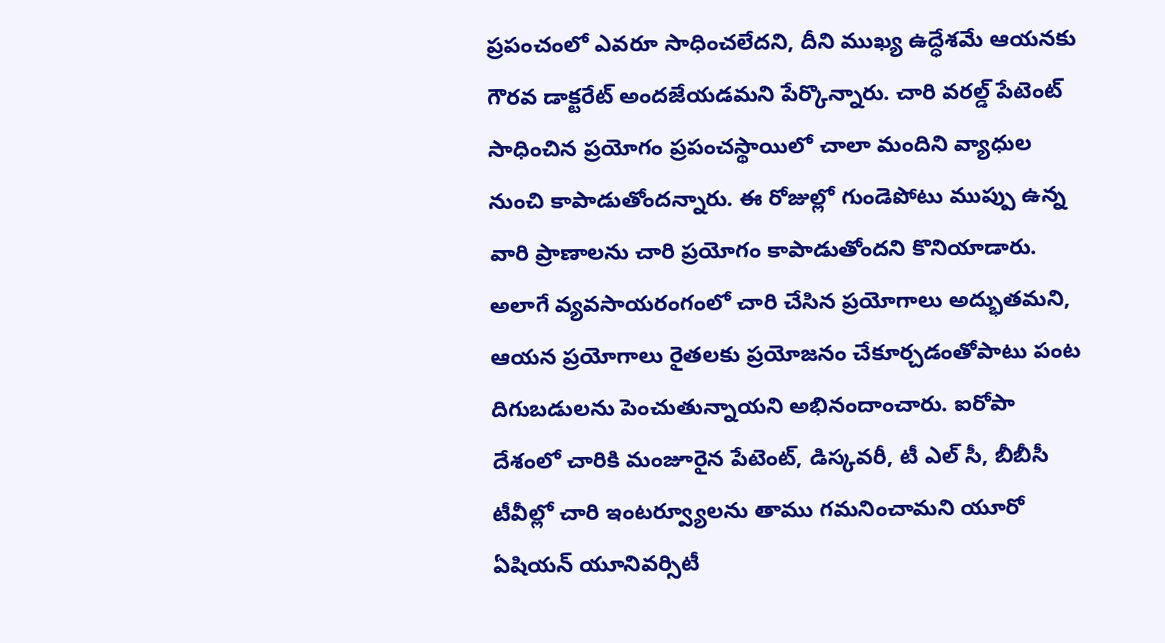ప్రపంచంలో ఎవరూ సాధించలేదని, దీని ముఖ్య ఉద్ధేశమే ఆయనకు గౌరవ డాక్టరేట్ అందజేయడమని పేర్కొన్నారు. చారి వరల్డ్ పేటెంట్ సాధించిన ప్రయోగం ప్రపంచస్థాయిలో చాలా మందిని వ్యాధుల నుంచి కాపాడుతోందన్నారు. ఈ రోజుల్లో గుండెపోటు ముప్పు ఉన్న వారి ప్రాణాలను చారి ప్రయోగం కాపాడుతోందని కొనియాడారు. అలాగే వ్యవసాయరంగంలో చారి చేసిన ప్రయోగాలు అద్భుతమని, ఆయన ప్రయోగాలు రైతలకు ప్రయోజనం చేకూర్చడంతోపాటు పంట దిగుబడులను పెంచుతున్నాయని అభినందాంచారు. ఐరోపా దేశంలో చారికి మంజూరైన పేటెంట్, డిస్కవరీ, టీ ఎల్ సీ, బీబీసీ టీవీల్లో చారి ఇంటర్వ్యూలను తాము గమనించామని యూరో ఏషియన్ యూనివర్సిటీ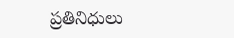ప్రతినిధులు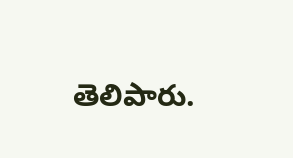తెలిపారు.